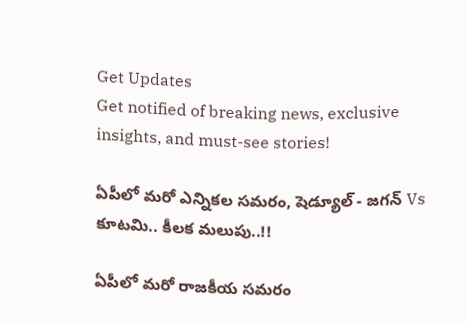Get Updates
Get notified of breaking news, exclusive insights, and must-see stories!

ఏపీలో మరో ఎన్నికల సమరం, షెడ్యూల్ - జగన్ Vs కూటమి.. కీలక మలుపు..!!

ఏపీలో మరో రాజకీయ సమరం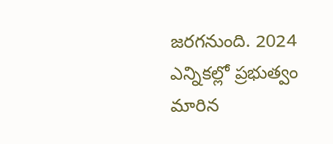జరగనుంది. 2024 ఎన్నికల్లో ప్రభుత్వం మారిన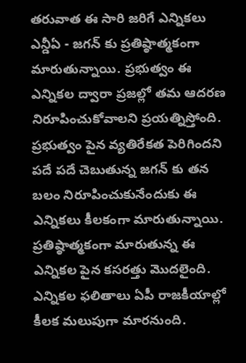తరువాత ఈ సారి జరిగే ఎన్నికలు ఎన్డీఏ - జగన్ కు ప్రతిష్ఠాత్మకంగా మారుతున్నాయి. ప్రభుత్వం ఈ ఎన్నికల ద్వారా ప్రజల్లో తమ ఆదరణ నిరూపించుకోవాలని ప్రయత్నిస్తోంది. ప్రభుత్వం పైన వ్యతిరేకత పెరిగిందని పదే పదే చెబుతున్న జగన్ కు తన బలం నిరూపించుకునేందుకు ఈ ఎన్నికలు కీలకంగా మారుతున్నాయి. ప్రతిష్ఠాత్మకంగా మారుతున్న ఈ ఎన్నికల పైన కసరత్తు మొదలైంది. ఎన్నికల ఫలితాలు ఏపీ రాజకీయాల్లో కీలక మలుపుగా మారనుంది.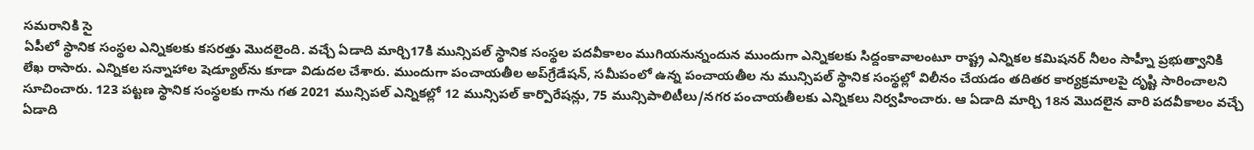సమరానికి సై
ఏపీలో స్థానిక సంస్థల ఎన్నికలకు కసరత్తు మొదలైంది. వచ్చే ఏడాది మార్చి17కి మున్సిపల్‌ స్థానిక సంస్థల పదవీకాలం ముగియనున్నందున ముందుగా ఎన్నికలకు సిద్దంకావాలంటూ రాష్ట్ర ఎన్నికల కమిషనర్‌ నీలం సాహ్నీ ప్రభుత్వానికి లేఖ రాసారు. ఎన్నికల సన్నాహాల షెడ్యూల్‌ను కూడా విడుదల చేశారు. ముందుగా పంచాయతీల అప్‌గ్రేడేషన్‌, సమీపంలో ఉన్న పంచాయతీల ను మున్సిపల్‌ స్థానిక సంస్థల్లో విలీనం చేయడం తదితర కార్యక్రమాలపై దృష్టి సారించాలని సూచించారు. 123 పట్టణ స్థానిక సంస్థలకు గాను గత 2021 మున్సిపల్‌ ఎన్నికల్లో 12 మున్సిపల్‌ కార్పొరేషన్లు, 75 మున్సిపాలిటీలు/నగర పంచాయతీలకు ఎన్నికలు నిర్వహించారు. ఆ ఏడాది మార్చి 18న మొదలైన వారి పదవీకాలం వచ్చే ఏడాది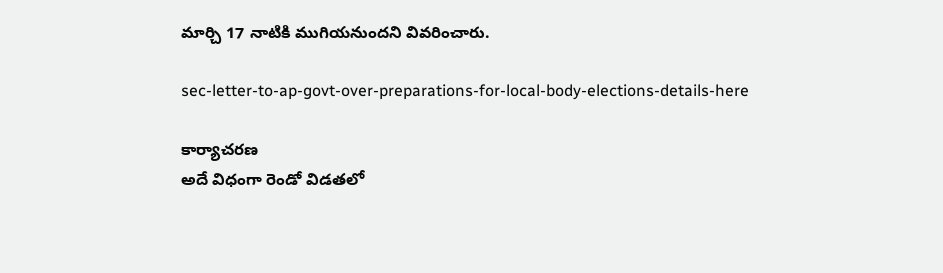మార్చి 17 నాటికి ముగియనుందని వివరించారు.

sec-letter-to-ap-govt-over-preparations-for-local-body-elections-details-here

కార్యాచరణ
అదే విధంగా రెండో విడతలో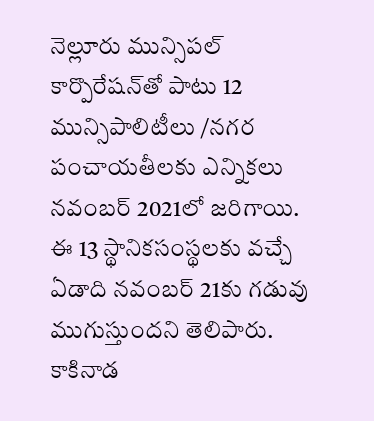నెల్లూరు మున్సిపల్‌ కార్పొరేషన్‌తో పాటు 12 మున్సిపాలిటీలు /నగర పంచాయతీలకు ఎన్నికలు నవంబర్‌ 2021లో జరిగాయి. ఈ 13 స్థానికసంస్థలకు వచ్చే ఏడాది నవంబర్‌ 21కు గడువు ముగుస్తుందని తెలిపారు. కాకినాడ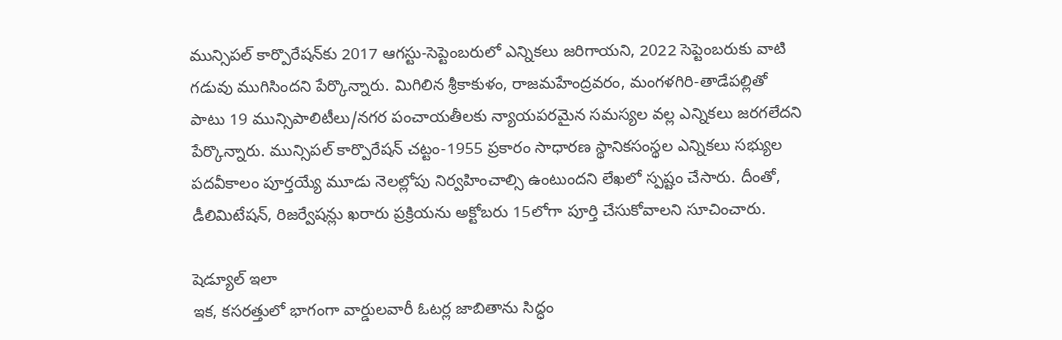మున్సిపల్‌ కార్పొరేషన్‌కు 2017 ఆగస్టు-సెప్టెంబరులో ఎన్నికలు జరిగాయని, 2022 సెప్టెంబరుకు వాటి గడువు ముగిసిందని పేర్కొన్నారు. మిగిలిన శ్రీకాకుళం, రాజమహేంద్రవరం, మంగళగిరి-తాడేపల్లితో పాటు 19 మున్సిపాలిటీలు/నగర పంచాయతీలకు న్యాయపరమైన సమస్యల వల్ల ఎన్నికలు జరగలేదని పేర్కొన్నారు. మున్సిపల్‌ కార్పొరేషన్‌ చట్టం-1955 ప్రకారం సాధారణ స్థానికసంస్థల ఎన్నికలు సభ్యుల పదవీకాలం పూర్తయ్యే మూడు నెలల్లోపు నిర్వహించాల్సి ఉంటుందని లేఖలో స్పష్టం చేసారు. దీంతో, డీలిమిటేషన్‌, రిజర్వేషన్లు ఖరారు ప్రక్రియను అక్టోబరు 15లోగా పూర్తి చేసుకోవాలని సూచించారు.

షెడ్యూల్ ఇలా
ఇక, కసరత్తులో భాగంగా వార్డులవారీ ఓటర్ల జాబితాను సిద్ధం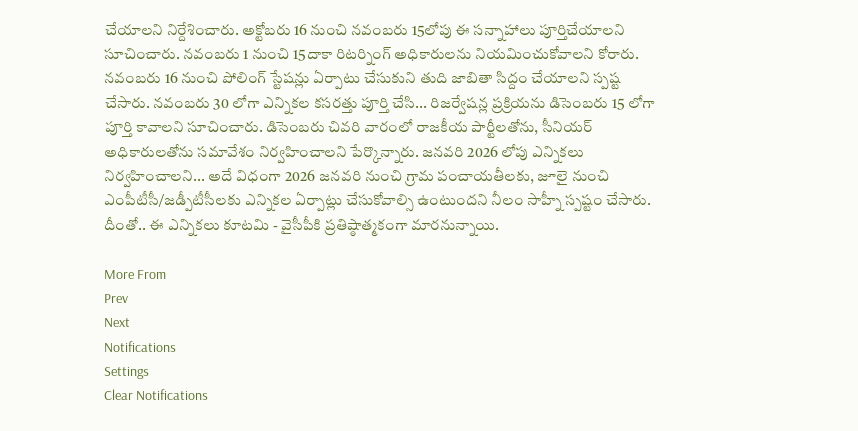చేయాలని నిర్దేశించారు. అక్టోబరు 16 నుంచి నవంబరు 15లోపు ఈ సన్నాహాలు పూర్తిచేయాలని సూచించారు. నవంబరు 1 నుంచి 15దాకా రిటర్నింగ్‌ అధికారులను నియమించుకోవాలని కోరారు. నవంబరు 16 నుంచి పోలింగ్‌ స్టేషన్లు ఏర్పాటు చేసుకుని తుది జాబితా సిద్దం చేయాలని స్పష్ట చేసారు. నవంబరు 30 లోగా ఎన్నికల కసరత్తు పూర్తి చేసి... రిజర్వేషన్ల ప్రక్రియను డిసెంబరు 15 లోగా పూర్తి కావాలని సూచించారు. డిసెంబరు చివరి వారంలో రాజకీయ పార్టీలతోను, సీనియర్‌ అధికారులతోను సమావేశం నిర్వహించాలని పేర్కొన్నారు. జనవరి 2026 లోపు ఎన్నికలు నిర్వహించాలని... అదే విధంగా 2026 జనవరి నుంచి గ్రామ పంచాయతీలకు, జూలై నుంచి ఎంపీటీసీ/జడ్పీటీసీలకు ఎన్నికల ఏర్పాట్లు చేసుకోవాల్సి ఉంటుందని నీలం సాహ్నీ స్పష్టం చేసారు. దీంతో.. ఈ ఎన్నికలు కూటమి - వైసీపీకి ప్రతిష్ఠాత్మకంగా మారనున్నాయి.

More From
Prev
Next
Notifications
Settings
Clear Notifications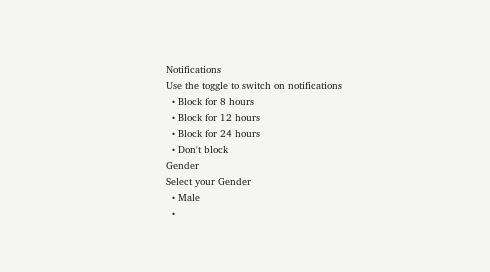Notifications
Use the toggle to switch on notifications
  • Block for 8 hours
  • Block for 12 hours
  • Block for 24 hours
  • Don't block
Gender
Select your Gender
  • Male
  •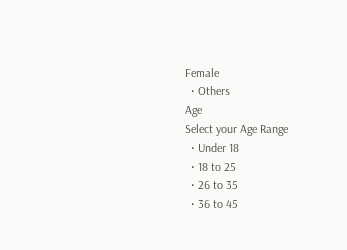Female
  • Others
Age
Select your Age Range
  • Under 18
  • 18 to 25
  • 26 to 35
  • 36 to 45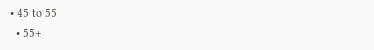• 45 to 55
  • 55+